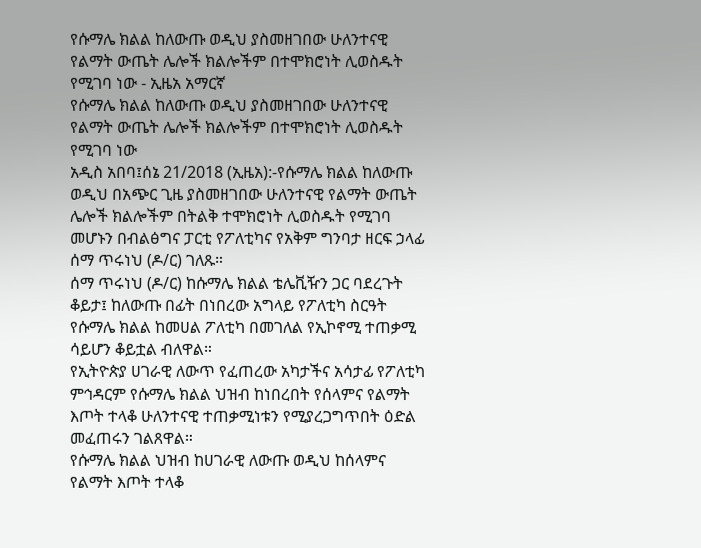የሱማሌ ክልል ከለውጡ ወዲህ ያስመዘገበው ሁለንተናዊ የልማት ውጤት ሌሎች ክልሎችም በተሞክሮነት ሊወስዱት የሚገባ ነው - ኢዜአ አማርኛ
የሱማሌ ክልል ከለውጡ ወዲህ ያስመዘገበው ሁለንተናዊ የልማት ውጤት ሌሎች ክልሎችም በተሞክሮነት ሊወስዱት የሚገባ ነው
አዲስ አበባ፤ሰኔ 21/2018 (ኢዜአ):-የሱማሌ ክልል ከለውጡ ወዲህ በአጭር ጊዜ ያስመዘገበው ሁለንተናዊ የልማት ውጤት ሌሎች ክልሎችም በትልቅ ተሞክሮነት ሊወስዱት የሚገባ መሆኑን በብልፅግና ፓርቲ የፖለቲካና የአቅም ግንባታ ዘርፍ ኃላፊ ሰማ ጥሩነህ (ዶ/ር) ገለጹ።
ሰማ ጥሩነህ (ዶ/ር) ከሱማሌ ክልል ቴሌቪዥን ጋር ባደረጉት ቆይታ፤ ከለውጡ በፊት በነበረው አግላይ የፖለቲካ ስርዓት የሱማሌ ክልል ከመሀል ፖለቲካ በመገለል የኢኮኖሚ ተጠቃሚ ሳይሆን ቆይቷል ብለዋል።
የኢትዮጵያ ሀገራዊ ለውጥ የፈጠረው አካታችና አሳታፊ የፖለቲካ ምኅዳርም የሱማሌ ክልል ህዝብ ከነበረበት የሰላምና የልማት እጦት ተላቆ ሁለንተናዊ ተጠቃሚነቱን የሚያረጋግጥበት ዕድል መፈጠሩን ገልጸዋል።
የሱማሌ ክልል ህዝብ ከሀገራዊ ለውጡ ወዲህ ከሰላምና የልማት እጦት ተላቆ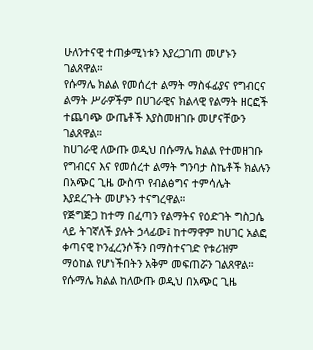ሁለንተናዊ ተጠቃሚነቱን እያረጋገጠ መሆኑን ገልጸዋል።
የሱማሌ ክልል የመሰረተ ልማት ማስፋፊያና የግብርና ልማት ሥራዎችም በሀገራዊና ክልላዊ የልማት ዘርፎች ተጨባጭ ውጤቶች እያስመዘገቡ መሆናቸውን ገልጸዋል።
ከሀገራዊ ለውጡ ወዲህ በሱማሌ ክልል የተመዘገቡ የግብርና እና የመሰረተ ልማት ግንባታ ስኬቶች ክልሉን በአጭር ጊዜ ውስጥ የብልፅግና ተምሳሌት እያደረጉት መሆኑን ተናግረዋል።
የጅግጅጋ ከተማ በፈጣን የልማትና የዕድገት ግስጋሴ ላይ ትገኛለች ያሉት ኃላፊው፤ ከተማዋም ከሀገር አልፎ ቀጣናዊ ኮንፈረንሶችን በማስተናገድ የቱሪዝም ማዕከል የሆነችበትን አቅም መፍጠሯን ገልጸዋል።
የሱማሌ ክልል ከለውጡ ወዲህ በአጭር ጊዜ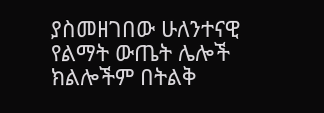ያስመዘገበው ሁለንተናዊ የልማት ውጤት ሌሎች ክልሎችም በትልቅ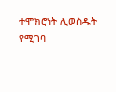ተሞክሮነት ሊወስዱት የሚገባ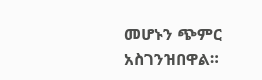መሆኑን ጭምር አስገንዝበዋል።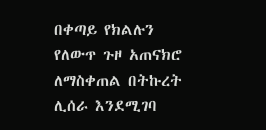በቀጣይ የክልሉን የለውጥ ጉዞ አጠናክሮ ለማስቀጠል በትኩረት ሊሰራ እንደሚገባ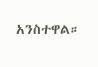አንስተዋል።